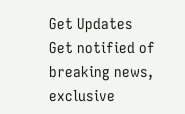Get Updates
Get notified of breaking news, exclusive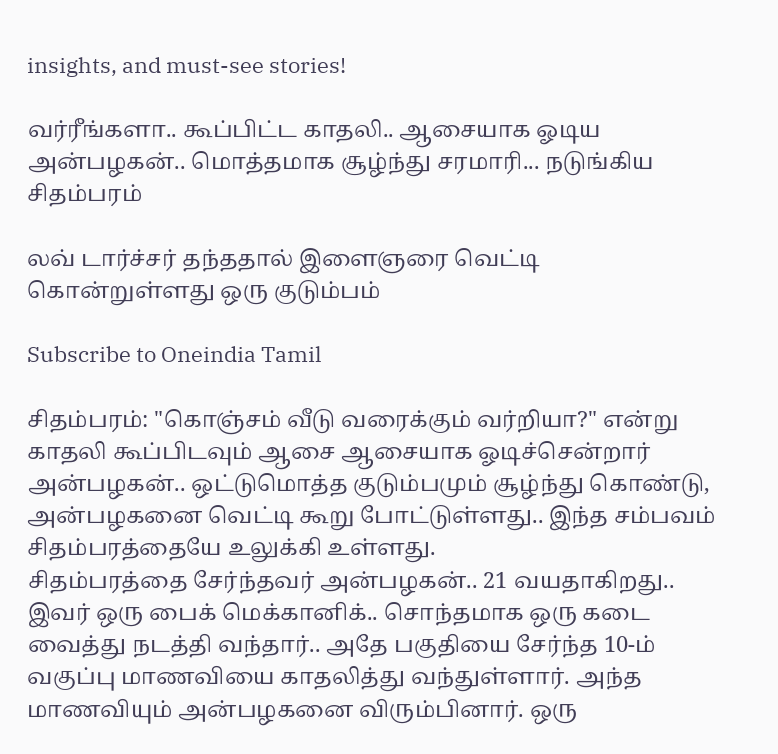insights, and must-see stories!

வர்ரீங்களா.. கூப்பிட்ட காதலி.. ஆசையாக ஓடிய அன்பழகன்.. மொத்தமாக சூழ்ந்து சரமாரி... நடுங்கிய சிதம்பரம்

லவ் டார்ச்சர் தந்ததால் இளைஞரை வெட்டி கொன்றுள்ளது ஒரு குடும்பம்

Subscribe to Oneindia Tamil

சிதம்பரம்: "கொஞ்சம் வீடு வரைக்கும் வர்றியா?" என்று காதலி கூப்பிடவும் ஆசை ஆசையாக ஓடிச்சென்றார் அன்பழகன்.. ஒட்டுமொத்த குடும்பமும் சூழ்ந்து கொண்டு, அன்பழகனை வெட்டி கூறு போட்டுள்ளது.. இந்த சம்பவம் சிதம்பரத்தையே உலுக்கி உள்ளது.
சிதம்பரத்தை சேர்ந்தவர் அன்பழகன்.. 21 வயதாகிறது.. இவர் ஒரு பைக் மெக்கானிக்.. சொந்தமாக ஒரு கடை வைத்து நடத்தி வந்தார்.. அதே பகுதியை சேர்ந்த 10-ம் வகுப்பு மாணவியை காதலித்து வந்துள்ளார். அந்த மாணவியும் அன்பழகனை விரும்பினார். ஒரு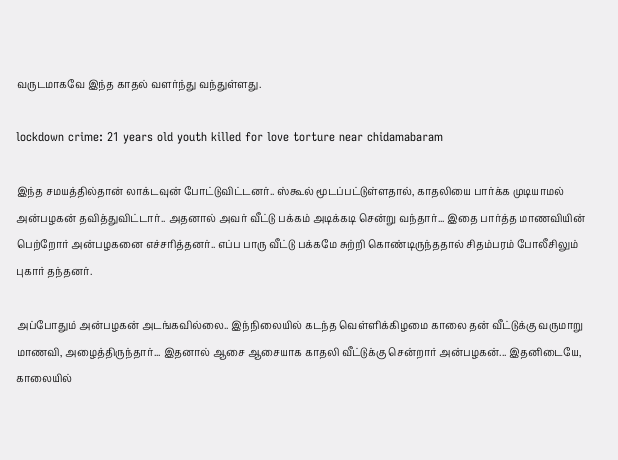வருடமாகவே இந்த காதல் வளர்ந்து வந்துள்ளது.

lockdown crime: 21 years old youth killed for love torture near chidamabaram

இந்த சமயத்தில்தான் லாக்டவுன் போட்டுவிட்டனர்.. ஸ்கூல் மூடப்பட்டுள்ளதால், காதலியை பார்க்க முடியாமல் அன்பழகன் தவித்துவிட்டார்.. அதனால் அவர் வீட்டு பக்கம் அடிக்கடி சென்று வந்தார்... இதை பார்த்த மாணவியின் பெற்றோர் அன்பழகனை எச்சரித்தனர்.. எப்ப பாரு வீட்டு பக்கமே சுற்றி கொண்டிருந்ததால் சிதம்பரம் போலீசிலும் புகார் தந்தனர்.

அப்போதும் அன்பழகன் அடங்கவில்லை.. இந்நிலையில் கடந்த வெள்ளிக்கிழமை காலை தன் வீட்டுக்கு வருமாறு மாணவி, அழைத்திருந்தார்... இதனால் ஆசை ஆசையாக காதலி வீட்டுக்கு சென்றார் அன்பழகன்... இதனிடையே, காலையில்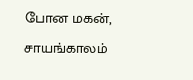போன மகன், சாயங்காலம்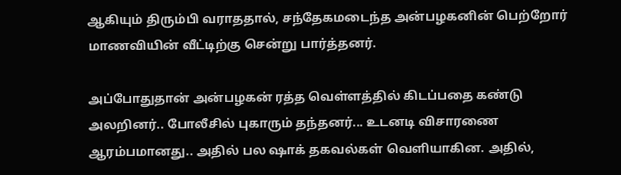ஆகியும் திரும்பி வராததால், சந்தேகமடைந்த அன்பழகனின் பெற்றோர் மாணவியின் வீட்டிற்கு சென்று பார்த்தனர்.

அப்போதுதான் அன்பழகன் ரத்த வெள்ளத்தில் கிடப்பதை கண்டு அலறினர்.. போலீசில் புகாரும் தந்தனர்... உடனடி விசாரணை ஆரம்பமானது.. அதில் பல ஷாக் தகவல்கள் வெளியாகின. அதில்,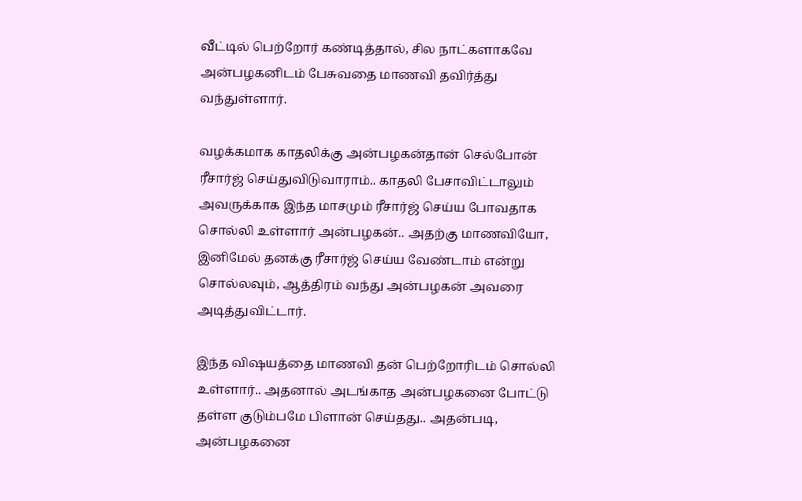வீட்டில் பெற்றோர் கண்டித்தால், சில நாட்களாகவே அன்பழகனிடம் பேசுவதை மாணவி தவிர்த்து வந்துள்ளார்.

வழக்கமாக காதலிக்கு அன்பழகன்தான் செல்போன் ரீசார்ஜ் செய்துவிடுவாராம்.. காதலி பேசாவிட்டாலும் அவருக்காக இந்த மாசமும் ரீசார்ஜ் செய்ய போவதாக சொல்லி உள்ளார் அன்பழகன்.. அதற்கு மாணவியோ, இனிமேல் தனக்கு ரீசார்ஜ் செய்ய வேண்டாம் என்று சொல்லவும், ஆத்திரம் வந்து அன்பழகன் அவரை அடித்துவிட்டார்.

இந்த விஷயத்தை மாணவி தன் பெற்றோரிடம் சொல்லி உள்ளார்.. அதனால் அடங்காத அன்பழகனை போட்டு தள்ள குடும்பமே பிளான் செய்தது.. அதன்படி, அன்பழகனை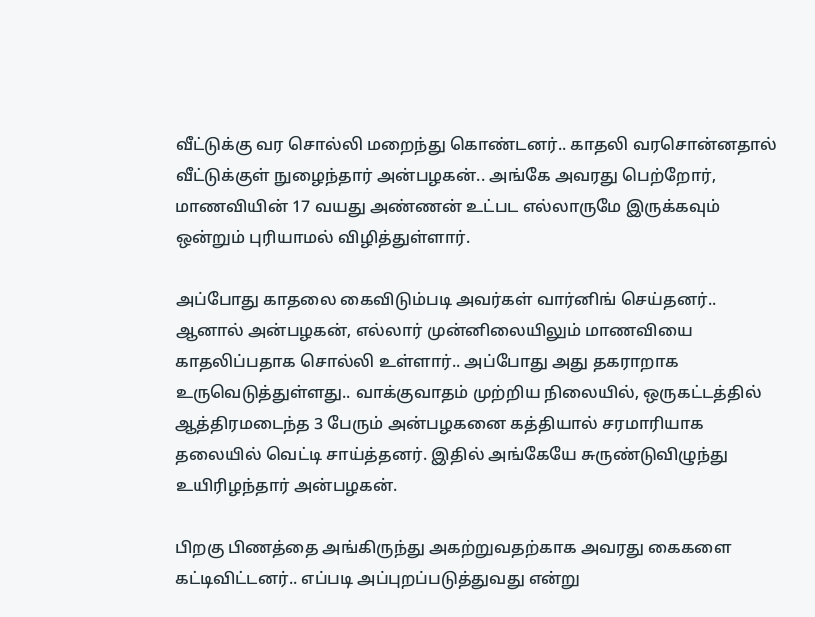வீட்டுக்கு வர சொல்லி மறைந்து கொண்டனர்.. காதலி வரசொன்னதால் வீட்டுக்குள் நுழைந்தார் அன்பழகன்.. அங்கே அவரது பெற்றோர், மாணவியின் 17 வயது அண்ணன் உட்பட எல்லாருமே இருக்கவும் ஒன்றும் புரியாமல் விழித்துள்ளார்.

அப்போது காதலை கைவிடும்படி அவர்கள் வார்னிங் செய்தனர்.. ஆனால் அன்பழகன், எல்லார் முன்னிலையிலும் மாணவியை காதலிப்பதாக சொல்லி உள்ளார்.. அப்போது அது தகராறாக உருவெடுத்துள்ளது.. வாக்குவாதம் முற்றிய நிலையில், ஒருகட்டத்தில் ஆத்திரமடைந்த 3 பேரும் அன்பழகனை கத்தியால் சரமாரியாக தலையில் வெட்டி சாய்த்தனர். இதில் அங்கேயே சுருண்டுவிழுந்து உயிரிழந்தார் அன்பழகன்.

பிறகு பிணத்தை அங்கிருந்து அகற்றுவதற்காக அவரது கைகளை கட்டிவிட்டனர்.. எப்படி அப்புறப்படுத்துவது என்று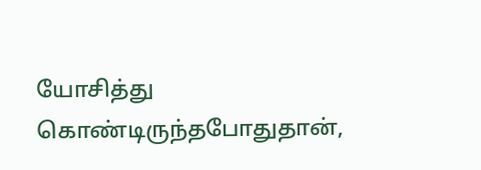யோசித்து கொண்டிருந்தபோதுதான்,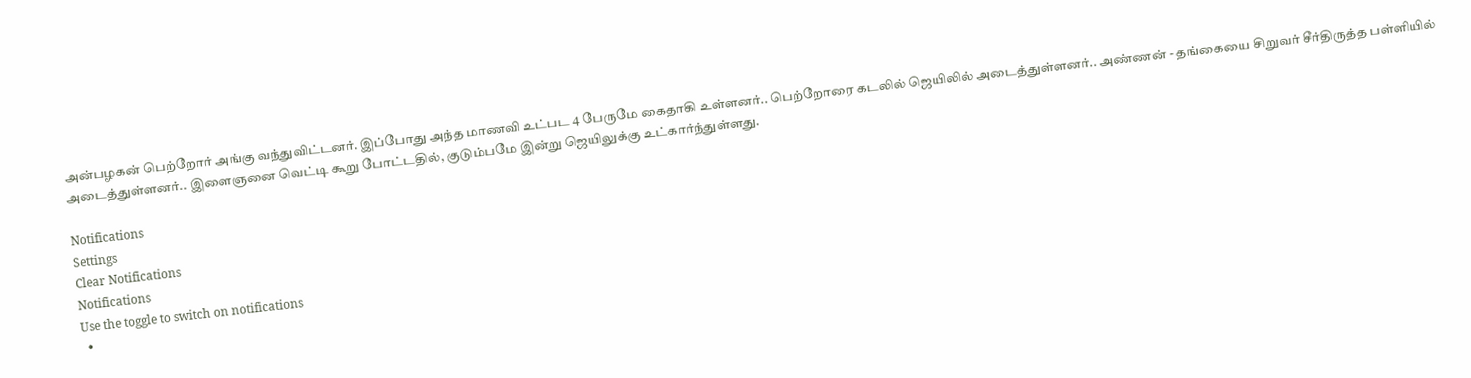அன்பழகன் பெற்றோர் அங்கு வந்துவிட்டனர். இப்போது அந்த மாணவி உட்பட 4 பேருமே கைதாகி உள்ளனர்.. பெற்றோரை கடலில் ஜெயிலில் அடைத்துள்ளனர்.. அண்ணன் - தங்கையை சிறுவர் சீர்திருத்த பள்ளியில் அடைத்துள்ளனர்.. இளைஞனை வெட்டி கூறு போட்டதில், குடும்பமே இன்று ஜெயிலுக்கு உட்கார்ந்துள்ளது.

Notifications
Settings
Clear Notifications
Notifications
Use the toggle to switch on notifications
  •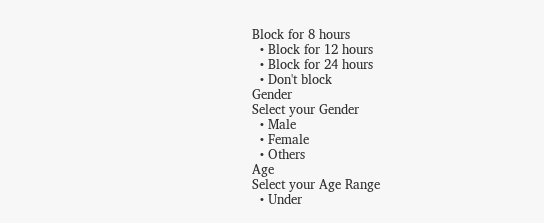Block for 8 hours
  • Block for 12 hours
  • Block for 24 hours
  • Don't block
Gender
Select your Gender
  • Male
  • Female
  • Others
Age
Select your Age Range
  • Under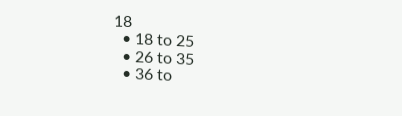18
  • 18 to 25
  • 26 to 35
  • 36 to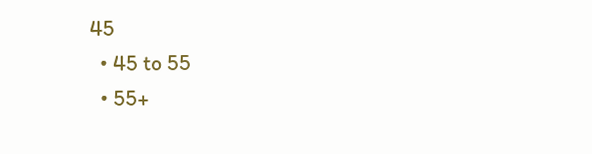45
  • 45 to 55
  • 55+